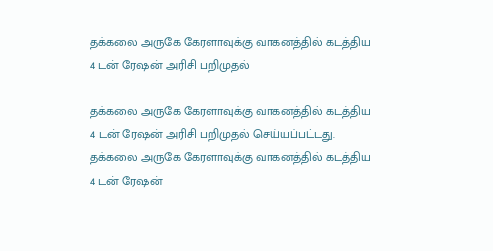தக்கலை அருகே கேரளாவுக்கு வாகனத்தில் கடத்திய 4 டன் ரேஷன் அரிசி பறிமுதல்

தக்கலை அருகே கேரளாவுக்கு வாகனத்தில் கடத்திய 4 டன் ரேஷன் அரிசி பறிமுதல் செய்யப்பட்டது.
தக்கலை அருகே கேரளாவுக்கு வாகனத்தில் கடத்திய 4 டன் ரேஷன்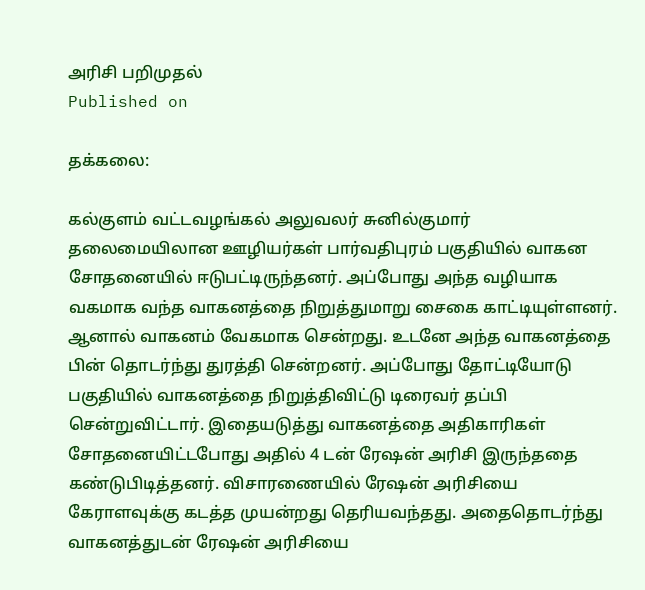அரிசி பறிமுதல்
Published on

தக்கலை:

கல்குளம் வட்டவழங்கல் அலுவலர் சுனில்குமார் தலைமையிலான ஊழியர்கள் பார்வதிபுரம் பகுதியில் வாகன சோதனையில் ஈடுபட்டிருந்தனர். அப்போது அந்த வழியாக வகமாக வந்த வாகனத்தை நிறுத்துமாறு சைகை காட்டியுள்ளனர். ஆனால் வாகனம் வேகமாக சென்றது. உடனே அந்த வாகனத்தை பின் தொடர்ந்து துரத்தி சென்றனர். அப்போது தோட்டியோடு பகுதியில் வாகனத்தை நிறுத்திவிட்டு டிரைவர் தப்பி சென்றுவிட்டார். இதையடுத்து வாகனத்தை அதிகாரிகள் சோதனையிட்டபோது அதில் 4 டன் ரேஷன் அரிசி இருந்ததை கண்டுபிடித்தனர். விசாரணையில் ரேஷன் அரிசியை கேராளவுக்கு கடத்த முயன்றது தெரியவந்தது. அதைதொடர்ந்து வாகனத்துடன் ரேஷன் அரிசியை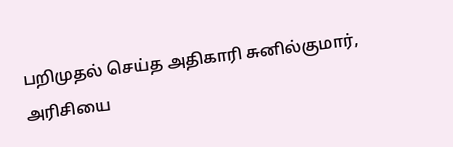பறிமுதல் செய்த அதிகாரி சுனில்குமார், அரிசியை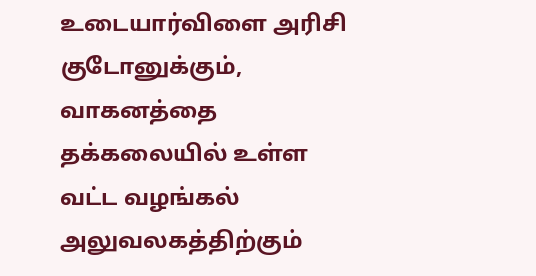உடையார்விளை அரிசி குடோனுக்கும், வாகனத்தை தக்கலையில் உள்ள வட்ட வழங்கல் அலுவலகத்திற்கும்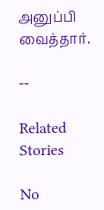அனுப்பி வைத்தார்.

--

Related Stories

No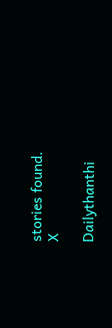stories found.
X

Dailythanthi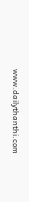www.dailythanthi.com